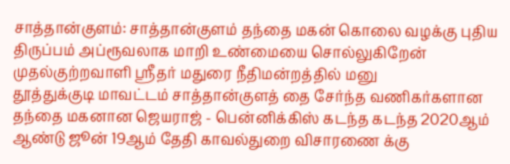சாத்தான்குளம்: சாத்தான்குளம் தந்தை மகன் கொலை வழக்கு புதிய திருப்பம் அப்ரூவலாக மாறி உண்மையை சொல்லுகிறேன் முதல்குற்றவாளி ஸ்ரீதர் மதுரை நீதிமன்றத்தில் மனு
தூத்துக்குடி மாவட்டம் சாத்தான்குளத் தை சேர்ந்த வணிகர்களான தந்தை மகனான ஜெயராஜ் - பென்னிக்கிஸ் கடந்த கடந்த 2020ஆம் ஆண்டு ஜூன் 19ஆம் தேதி காவல்துறை விசாரணை க்கு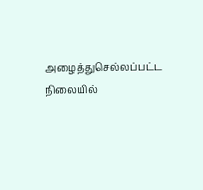அழைத்துசெல்லப்பட்ட நிலையில்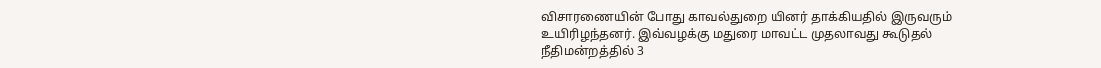விசாரணையின் போது காவல்துறை யினர் தாக்கியதில் இருவரும் உயிரிழந்தனர். இவ்வழக்கு மதுரை மாவட்ட முதலாவது கூடுதல் நீதிமன்றத்தில் 3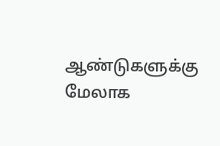ஆண்டுகளுக்கு மேலாக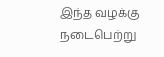இந்த வழக்கு நடைபெற்று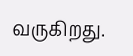வருகிறது.